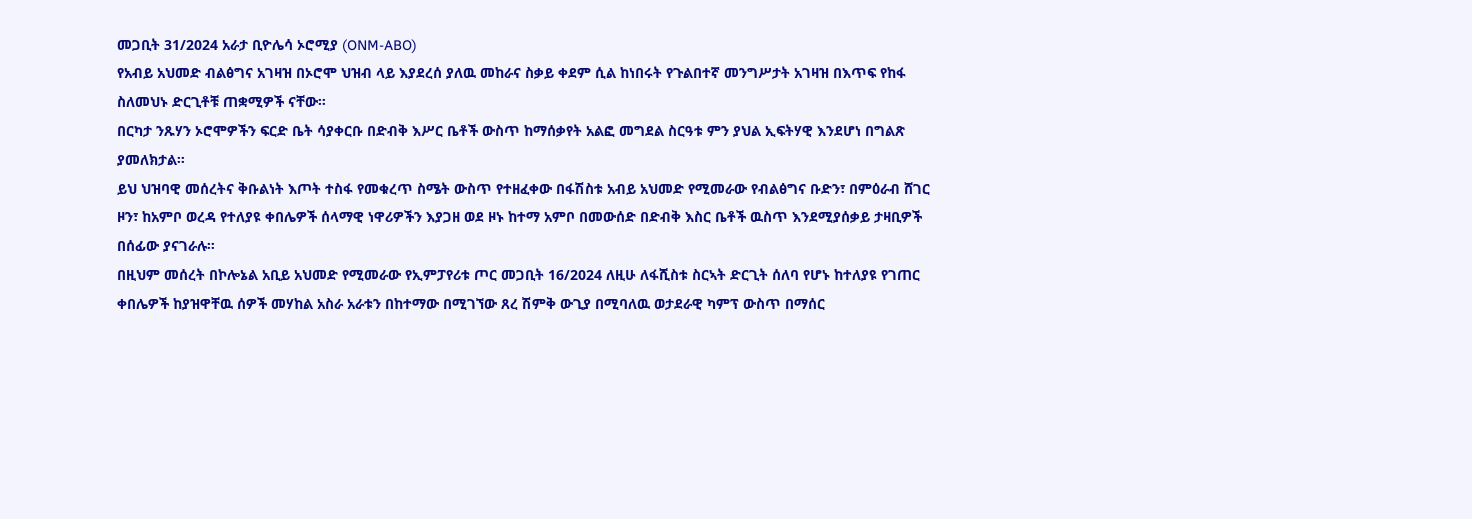መጋቢት 31/2024 አራታ ቢዮሌሳ ኦሮሚያ (ONM-ABO)
የአብይ አህመድ ብልፅግና አገዛዝ በኦሮሞ ህዝብ ላይ እያደረሰ ያለዉ መከራና ስቃይ ቀደም ሲል ከነበሩት የጉልበተኛ መንግሥታት አገዛዝ በእጥፍ የከፋ ስለመህኑ ድርጊቶቹ ጠቋሚዎች ናቸው።
በርካታ ንጹሃን ኦሮሞዎችን ፍርድ ቤት ሳያቀርቡ በድብቅ እሥር ቤቶች ውስጥ ከማሰቃየት አልፎ መግደል ስርዓቱ ምን ያህል ኢፍትሃዊ እንደሆነ በግልጽ ያመለክታል።
ይህ ህዝባዊ መሰረትና ቅቡልነት እጦት ተስፋ የመቁረጥ ስሜት ውስጥ የተዘፈቀው በፋሽስቱ አብይ አህመድ የሚመራው የብልፅግና ቡድን፣ በምዕራብ ሸገር ዞን፣ ከአምቦ ወረዳ የተለያዩ ቀበሌዎች ሰላማዊ ነዋሪዎችን እያጋዘ ወደ ዞኑ ከተማ አምቦ በመውሰድ በድብቅ እስር ቤቶች ዉስጥ እንደሚያሰቃይ ታዛቢዎች በሰፊው ያናገራሉ።
በዚህም መሰረት በኮሎኔል አቢይ አህመድ የሚመራው የኢምፓየሪቱ ጦር መጋቢት 16/2024 ለዚሁ ለፋሺስቱ ስርኣት ድርጊት ሰለባ የሆኑ ከተለያዩ የገጠር ቀበሌዎች ከያዝዋቸዉ ሰዎች መሃከል አስራ አራቱን በከተማው በሚገኘው ጸረ ሽምቅ ውጊያ በሚባለዉ ወታደራዊ ካምፕ ውስጥ በማሰር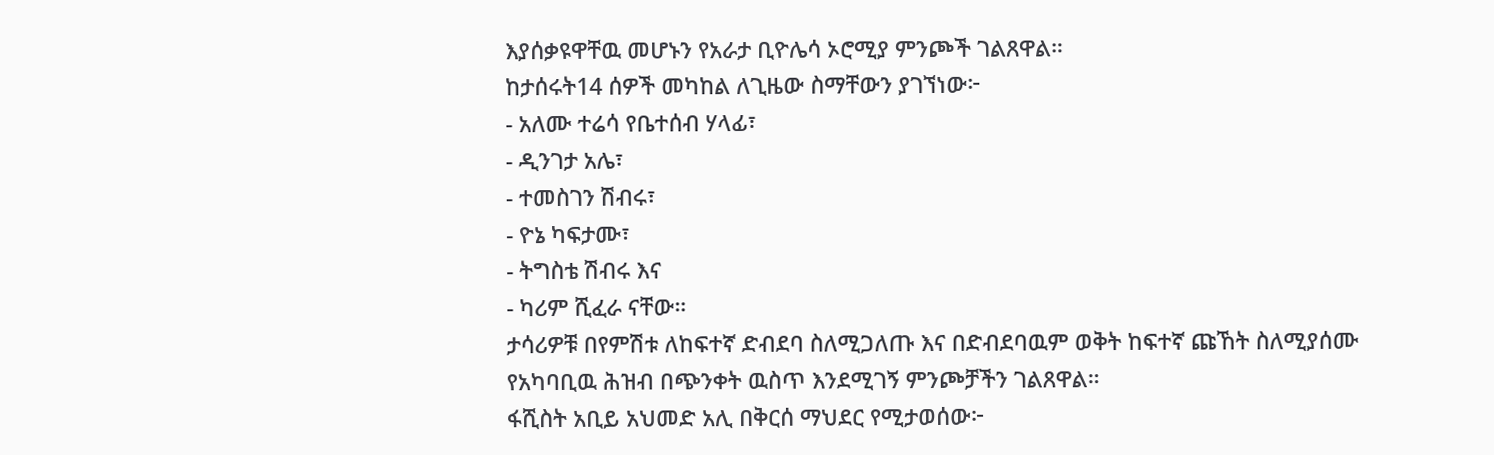እያሰቃዩዋቸዉ መሆኑን የአራታ ቢዮሌሳ ኦሮሚያ ምንጮች ገልጸዋል።
ከታሰሩት14 ሰዎች መካከል ለጊዜው ስማቸውን ያገኘነው፦
- አለሙ ተሬሳ የቤተሰብ ሃላፊ፣
- ዲንገታ አሌ፣
- ተመስገን ሽብሩ፣
- ዮኔ ካፍታሙ፣
- ትግስቴ ሽብሩ እና
- ካሪም ሺፈራ ናቸው።
ታሳሪዎቹ በየምሽቱ ለከፍተኛ ድብደባ ስለሚጋለጡ እና በድብደባዉም ወቅት ከፍተኛ ጩኸት ስለሚያሰሙ የአካባቢዉ ሕዝብ በጭንቀት ዉስጥ እንደሚገኝ ምንጮቻችን ገልጸዋል።
ፋሺስት አቢይ አህመድ አሊ በቅርሰ ማህደር የሚታወሰው፦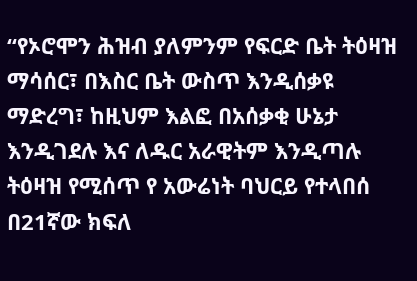“የኦሮሞን ሕዝብ ያለምንም የፍርድ ቤት ትዕዛዝ ማሳሰር፣ በእስር ቤት ውስጥ እንዲሰቃዩ ማድረግ፣ ከዚህም እልፎ በአሰቃቂ ሁኔታ እንዲገደሉ እና ለዱር አራዊትም እንዲጣሉ ትዕዛዝ የሚሰጥ የ አውሬነት ባህርይ የተላበሰ በ21ኛው ክፍለ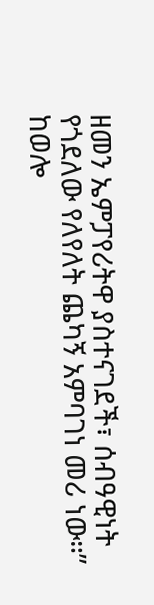ዘመን ኤምፓየሪትዋ ያስተናገደች፣ ሰብዓዊነት የጎደለው የለየለት ጨካኝ አምባገነ መሪ ነው።”
ከወሎ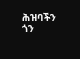ሕዝባችን ጎን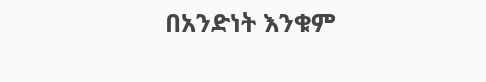በአንድነት እንቁም